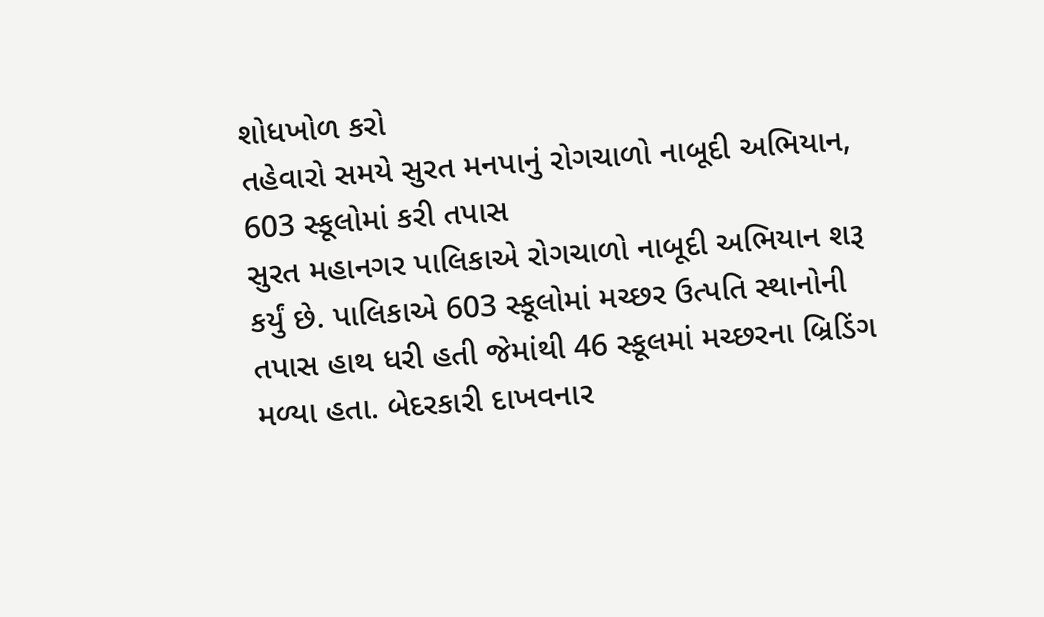શોધખોળ કરો
તહેવારો સમયે સુરત મનપાનું રોગચાળો નાબૂદી અભિયાન, 603 સ્કૂલોમાં કરી તપાસ
સુરત મહાનગર પાલિકાએ રોગચાળો નાબૂદી અભિયાન શરૂ કર્યું છે. પાલિકાએ 603 સ્કૂલોમાં મચ્છર ઉત્પતિ સ્થાનોની તપાસ હાથ ધરી હતી જેમાંથી 46 સ્કૂલમાં મચ્છરના બ્રિડિંગ મળ્યા હતા. બેદરકારી દાખવનાર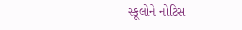સ્કૂલોને નોટિસ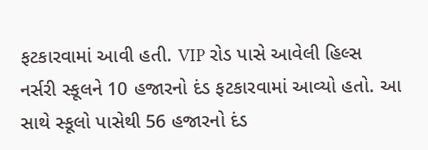ફટકારવામાં આવી હતી. VIP રોડ પાસે આવેલી હિલ્સ નર્સરી સ્કૂલને 10 હજારનો દંડ ફટકારવામાં આવ્યો હતો. આ સાથે સ્કૂલો પાસેથી 56 હજારનો દંડ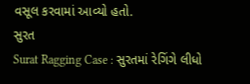વસૂલ કરવામાં આવ્યો હતો.
સુરત
Surat Ragging Case : સુરતમાં રેગિંગે લીધો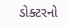ડોક્ટરનો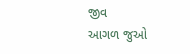જીવ
આગળ જુઓ